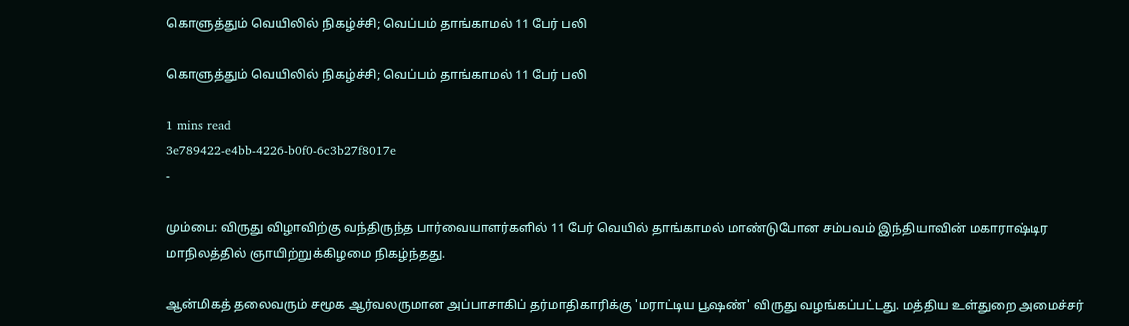கொளுத்தும் வெயிலில் நிகழ்ச்சி; வெப்பம் தாங்காமல் 11 பேர் பலி

கொளுத்தும் வெயிலில் நிகழ்ச்சி; வெப்பம் தாங்காமல் 11 பேர் பலி

1 mins read
3e789422-e4bb-4226-b0f0-6c3b27f8017e
-

மும்பை: விருது விழாவிற்கு வந்திருந்த பார்வையாளர்களில் 11 பேர் வெயில் தாங்காமல் மாண்டுபோன சம்பவம் இந்தியாவின் மகாராஷ்டிர மாநிலத்தில் ஞாயிற்றுக்கிழமை நிகழ்ந்தது.

ஆன்மிகத் தலைவரும் சமூக ஆர்வலருமான அப்பாசாகிப் தர்மாதிகாரிக்கு 'மராட்டிய பூஷண்' விருது வழங்கப்பட்டது. மத்திய உள்துறை அமைச்சர்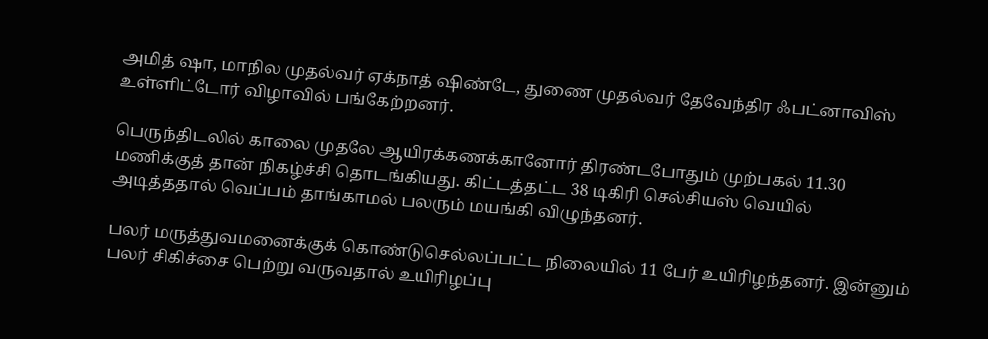அமித் ஷா, மாநில முதல்வர் ஏக்நாத் ஷிண்டே, துணை முதல்வர் தேவேந்திர ஃபட்னாவிஸ் உள்ளிட்டோர் விழாவில் பங்கேற்றனர்.

பெருந்திடலில் காலை முதலே ஆயிரக்கணக்கானோர் திரண்டபோதும் முற்பகல் 11.30 மணிக்குத் தான் நிகழ்ச்சி தொடங்கியது. கிட்டத்தட்ட 38 டிகிரி செல்சியஸ் வெயில் அடித்ததால் வெப்பம் தாங்காமல் பலரும் மயங்கி விழுந்தனர்.

பலர் மருத்துவமனைக்குக் கொண்டுசெல்லப்பட்ட நிலையில் 11 பேர் உயிரிழந்தனர். இன்னும் பலர் சிகிச்சை பெற்று வருவதால் உயிரிழப்பு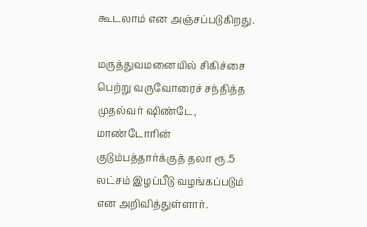கூடலாம் என அஞ்சப்படுகிறது.

மருத்துவமனையில் சிகிச்சை பெற்று வருவோரைச் சந்தித்த முதல்வர் ஷிண்டே, மாண்டோரின் குடும்பத்தார்க்குத் தலா ரூ.5 லட்சம் இழப்பீடு வழங்கப்படும் என அறிவித்துள்ளார்.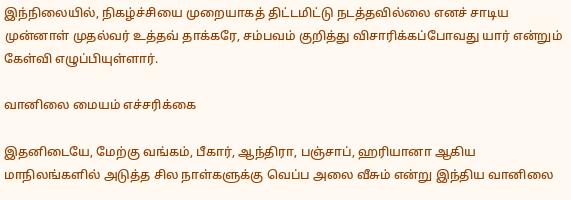இந்நிலையில், நிகழ்ச்சியை முறையாகத் திட்டமிட்டு நடத்தவில்லை எனச் சாடிய முன்னாள் முதல்வர் உத்தவ் தாக்கரே, சம்பவம் குறித்து விசாரிக்கப்போவது யார் என்றும் கேள்வி எழுப்பியுள்ளார்.

வானிலை மையம் எச்சரிக்கை

இதனிடையே, மேற்கு வங்கம், பீகார், ஆந்திரா, பஞ்சாப், ஹரியானா ஆகிய மாநிலங்களில் அடுத்த சில நாள்களுக்கு வெப்ப அலை வீசும் என்று இந்திய வானிலை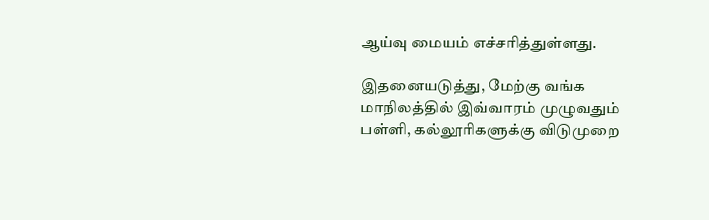ஆய்வு மையம் எச்சரித்துள்ளது.

இதனையடுத்து, மேற்கு வங்க மாநிலத்தில் இவ்வாரம் முழுவதும் பள்ளி, கல்லூரிகளுக்கு விடுமுறை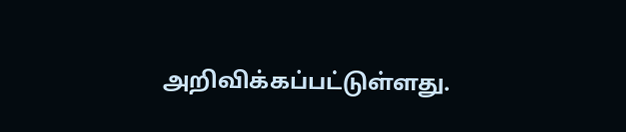அறிவிக்கப்பட்டுள்ளது.